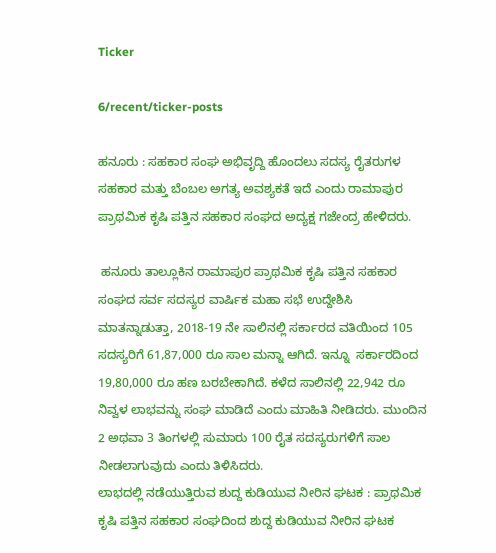Ticker

6/recent/ticker-posts

ಹನೂರು : ಸಹಕಾರ ಸಂಘ ಅಭಿವೃದ್ದಿ ಹೊಂದಲು ಸದಸ್ಯ ರೈತರುಗಳ ಸಹಕಾರ ಮತ್ತು ಬೆಂಬಲ ಅಗತ್ಯ ಅವಶ್ಯಕತೆ ಇದೆ ಎಂದು ರಾಮಾಪುರ ಪ್ರಾಥಮಿಕ ಕೃಷಿ ಪತ್ತಿನ ಸಹಕಾರ ಸಂಘದ ಅದ್ಯಕ್ಷ ಗಜೇಂದ್ರ ಹೇಳಿದರು.

 ಹನೂರು ತಾಲ್ಲೂಕಿನ ರಾಮಾಪುರ ಪ್ರಾಥಮಿಕ ಕೃಷಿ ಪತ್ತಿನ ಸಹಕಾರ ಸಂಘದ ಸರ್ವ ಸದಸ್ಯರ ವಾರ್ಷಿಕ ಮಹಾ ಸಭೆ ಉದ್ದೇಶಿಸಿ ಮಾತನ್ನಾಡುತ್ತಾ, 2018-19 ನೇ ಸಾಲಿನಲ್ಲಿ ಸರ್ಕಾರದ ವತಿಯಿಂದ 105 ಸದಸ್ಯರಿಗೆ 61,87,000 ರೂ ಸಾಲ ಮನ್ನಾ ಆಗಿದೆ. ಇನ್ನೂ  ಸರ್ಕಾರದಿಂದ 19,80,000 ರೂ ಹಣ ಬರಬೇಕಾಗಿದೆ. ಕಳೆದ ಸಾಲಿನಲ್ಲಿ 22,942 ರೂ ನಿವ್ವಳ ಲಾಭವನ್ನು ಸಂಘ ಮಾಡಿದೆ ಎಂದು ಮಾಹಿತಿ ನೀಡಿದರು. ಮುಂದಿನ 2 ಅಥವಾ 3 ತಿಂಗಳಲ್ಲಿ ಸುಮಾರು 100 ರೈತ ಸದಸ್ಯರುಗಳಿಗೆ ಸಾಲ ನೀಡಲಾಗುವುದು ಎಂದು ತಿಳಿಸಿದರು.
ಲಾಭದಲ್ಲಿ ನಡೆಯುತ್ತಿರುವ ಶುದ್ದ ಕುಡಿಯುವ ನೀರಿನ ಘಟಕ : ಪ್ರಾಥಮಿಕ ಕೃಷಿ ಪತ್ತಿನ ಸಹಕಾರ ಸಂಘದಿಂದ ಶುದ್ದ ಕುಡಿಯುವ ನೀರಿನ ಘಟಕ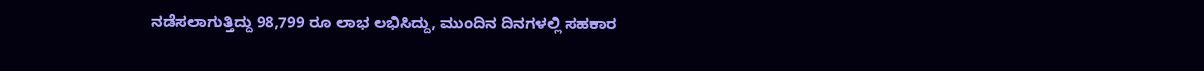ನಡೆಸಲಾಗುತ್ತಿದ್ದು 98,799 ರೂ ಲಾಭ ಲಭಿಸಿದ್ದು, ಮುಂದಿನ ದಿನಗಳಲ್ಲಿ ಸಹಕಾರ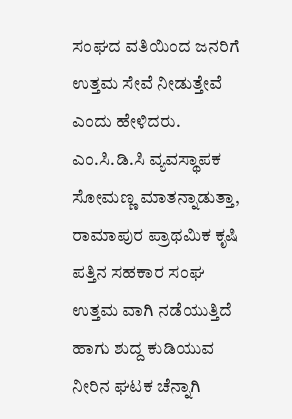ಸಂಘದ ವತಿಯಿಂದ ಜನರಿಗೆ ಉತ್ತಮ ಸೇವೆ ನೀಡುತ್ತೇವೆ ಎಂದು ಹೇಳಿದರು.
ಎಂ.ಸಿ.ಡಿ.ಸಿ ವ್ಯವಸ್ಥಾಪಕ ಸೋಮಣ್ಣ ಮಾತನ್ನಾಡುತ್ತಾ, ರಾಮಾಪುರ ಪ್ರಾಥಮಿಕ ಕೃಷಿ ಪತ್ತಿನ ಸಹಕಾರ ಸಂಘ  ಉತ್ತಮ ವಾಗಿ ನಡೆಯುತ್ತಿದೆ ಹಾಗು ಶುದ್ದ ಕುಡಿಯುವ ನೀರಿನ ಘಟಕ ಚೆನ್ನಾಗಿ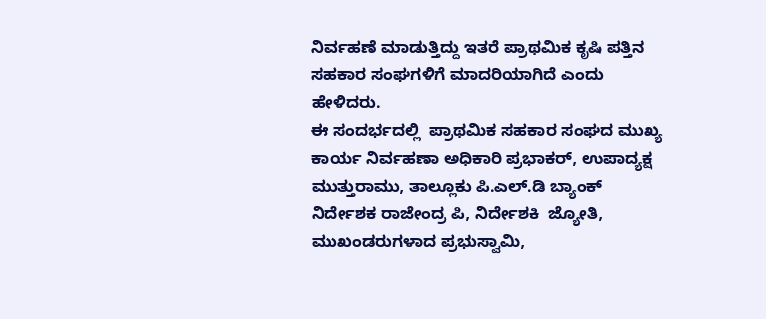ನಿರ್ವಹಣೆ ಮಾಡುತ್ತಿದ್ದು ಇತರೆ ಪ್ರಾಥಮಿಕ ಕೃಷಿ ಪತ್ತಿನ ಸಹಕಾರ ಸಂಘಗಳಿಗೆ ಮಾದರಿಯಾಗಿದೆ ಎಂದು ಹೇಳಿದರು.
ಈ ಸಂದರ್ಭದಲ್ಲಿ  ಪ್ರಾಥಮಿಕ ಸಹಕಾರ ಸಂಘದ ಮುಖ್ಯ ಕಾರ್ಯ ನಿರ್ವಹಣಾ ಅಧಿಕಾರಿ ಪ್ರಭಾಕರ್, ಉಪಾದ್ಯಕ್ಷ ಮುತ್ತುರಾಮು, ತಾಲ್ಲೂಕು ಪಿ.ಎಲ್.ಡಿ ಬ್ಯಾಂಕ್ ನಿರ್ದೇಶಕ ರಾಜೇಂದ್ರ ಪಿ, ನಿರ್ದೇಶಕಿ  ಜ್ಯೋತಿ, ಮುಖಂಡರುಗಳಾದ ಪ್ರಭುಸ್ವಾಮಿ,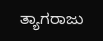ತ್ಯಾಗರಾಜು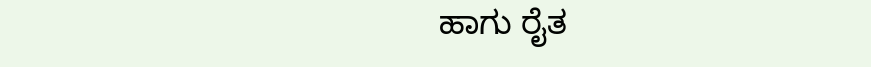ಹಾಗು ರೈತ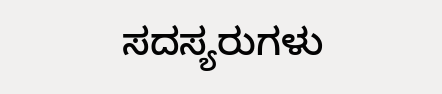ಸದಸ್ಯರುಗಳು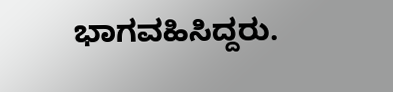ಭಾಗವಹಿಸಿದ್ದರು.